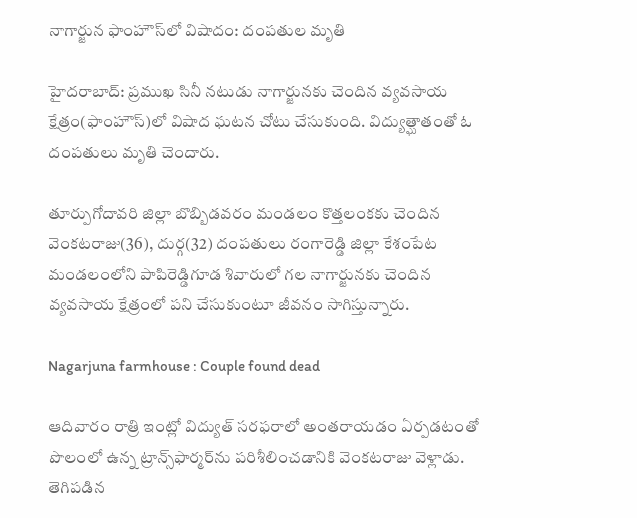నాగార్జున ఫాంహౌస్‌లో విషాదం: దంపతుల మృతి

హైదరాబాద్: ప్రముఖ సినీ నటుడు నాగార్జునకు చెందిన వ్యవసాయ క్షేత్రం(ఫాంహౌస్)లో విషాద ఘటన చోటు చేసుకుంది. విద్యుత్ఘాతంతో ఓ దంపతులు మృతి చెందారు.

తూర్పుగోదావరి జిల్లా బొబ్బిడవరం మండలం కొత్తలంకకు చెందిన వెంకటరాజు(36), దుర్గ(32) దంపతులు రంగారెడ్డి జిల్లా కేశంపేట మండలంలోని పాపిరెడ్డిగూడ శివారులో గల నాగార్జునకు చెందిన వ్యవసాయ క్షేత్రంలో పని చేసుకుంటూ జీవనం సాగిస్తున్నారు.

Nagarjuna farmhouse : Couple found dead

ఆదివారం రాత్రి ఇంట్లో విద్యుత్ సరఫరాలో అంతరాయడం ఏర్పడటంతో పొలంలో ఉన్న ట్రాన్స్‌ఫార్మర్‌ను పరిశీలించడానికి వెంకటరాజు వెళ్లాడు. తెగిపడిన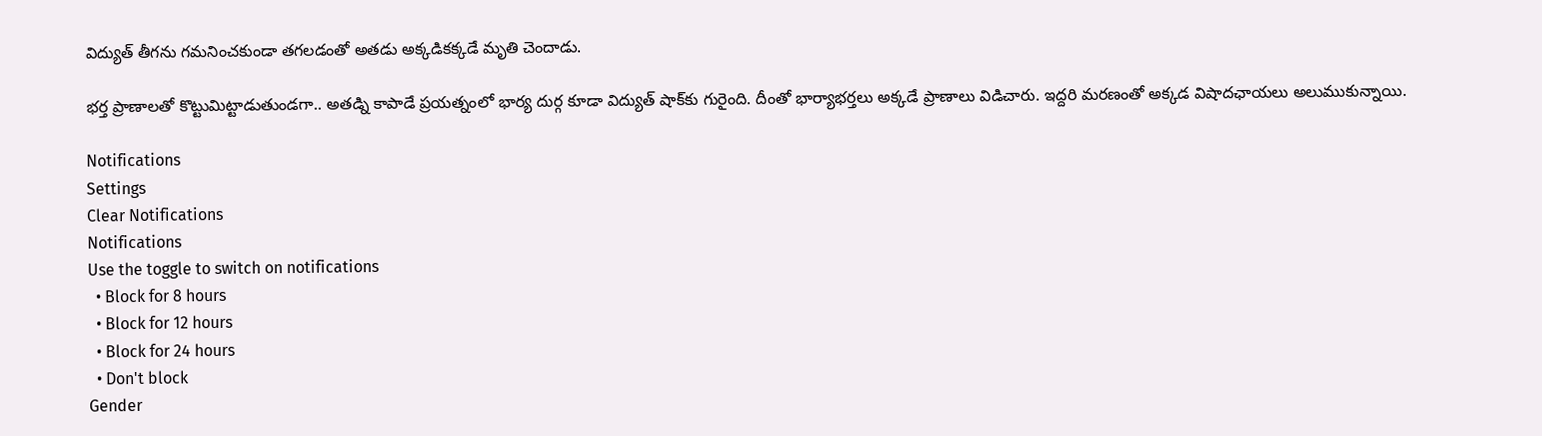విద్యుత్ తీగను గమనించకుండా తగలడంతో అతడు అక్కడికక్కడే మృతి చెందాడు.

భర్త ప్రాణాలతో కొట్టుమిట్టాడుతుండగా.. అతడ్ని కాపాడే ప్రయత్నంలో భార్య దుర్గ కూడా విద్యుత్ షాక్‌కు గురైంది. దీంతో భార్యాభర్తలు అక్కడే ప్రాణాలు విడిచారు. ఇద్దరి మరణంతో అక్కడ విషాదఛాయలు అలుముకున్నాయి.

Notifications
Settings
Clear Notifications
Notifications
Use the toggle to switch on notifications
  • Block for 8 hours
  • Block for 12 hours
  • Block for 24 hours
  • Don't block
Gender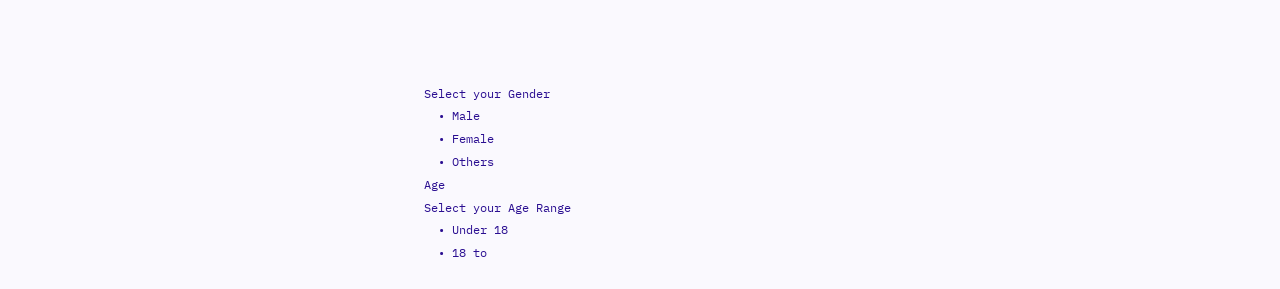Select your Gender
  • Male
  • Female
  • Others
Age
Select your Age Range
  • Under 18
  • 18 to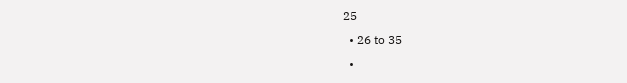25
  • 26 to 35
  •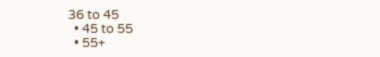36 to 45
  • 45 to 55
  • 55+